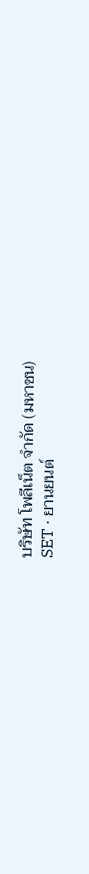บริษัท โพลีเน็ต จำกัด (มหาชน)
SET · ยานยนต์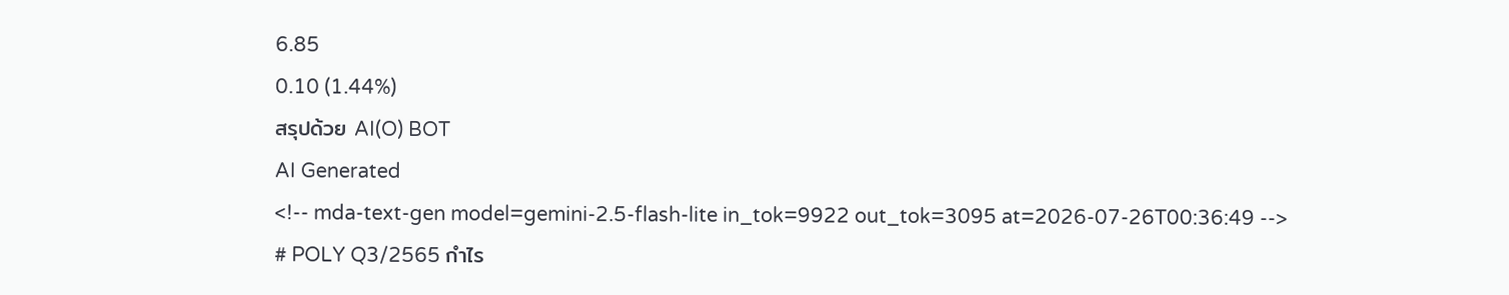6.85
0.10 (1.44%)
สรุปด้วย AI(O) BOT
AI Generated
<!-- mda-text-gen model=gemini-2.5-flash-lite in_tok=9922 out_tok=3095 at=2026-07-26T00:36:49 -->
# POLY Q3/2565 กำไร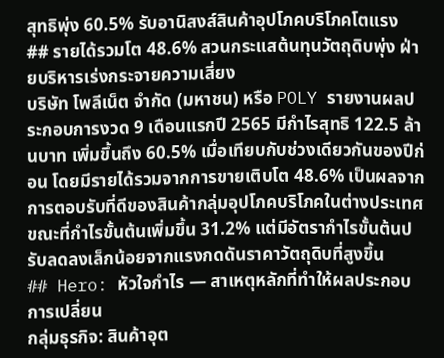สุทธิพุ่ง 60.5% รับอานิสงส์สินค้าอุปโภคบริโภคโตแรง
## รายได้รวมโต 48.6% สวนกระแสต้นทุนวัตถุดิบพุ่ง ฝ่ายบริหารเร่งกระจายความเสี่ยง
บริษัท โพลีเน็ต จำกัด (มหาชน) หรือ POLY รายงานผลประกอบการงวด 9 เดือนแรกปี 2565 มีกำไรสุทธิ 122.5 ล้านบาท เพิ่มขึ้นถึง 60.5% เมื่อเทียบกับช่วงเดียวกันของปีก่อน โดยมีรายได้รวมจากการขายเติบโต 48.6% เป็นผลจากการตอบรับที่ดีของสินค้ากลุ่มอุปโภคบริโภคในต่างประเทศ ขณะที่กำไรขั้นต้นเพิ่มขึ้น 31.2% แต่มีอัตรากำไรขั้นต้นปรับลดลงเล็กน้อยจากแรงกดดันราคาวัตถุดิบที่สูงขึ้น
## Hero: หัวใจกำไร — สาเหตุหลักที่ทำให้ผลประกอบการเปลี่ยน
กลุ่มธุรกิจ: สินค้าอุต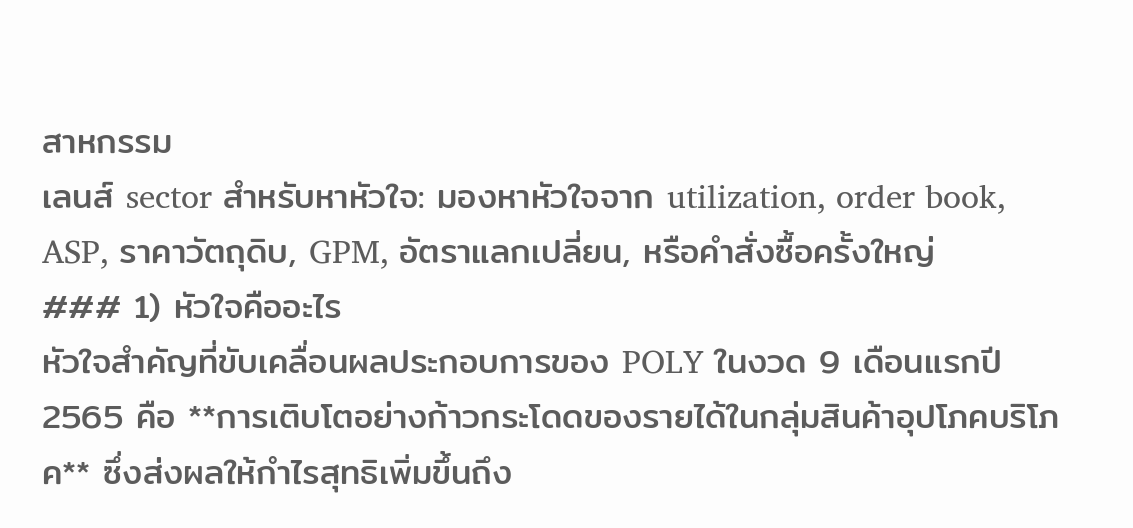สาหกรรม
เลนส์ sector สำหรับหาหัวใจ: มองหาหัวใจจาก utilization, order book, ASP, ราคาวัตถุดิบ, GPM, อัตราแลกเปลี่ยน, หรือคำสั่งซื้อครั้งใหญ่
### 1) หัวใจคืออะไร
หัวใจสำคัญที่ขับเคลื่อนผลประกอบการของ POLY ในงวด 9 เดือนแรกปี 2565 คือ **การเติบโตอย่างก้าวกระโดดของรายได้ในกลุ่มสินค้าอุปโภคบริโภค** ซึ่งส่งผลให้กำไรสุทธิเพิ่มขึ้นถึง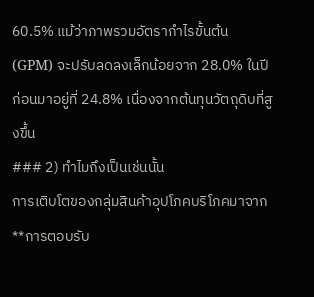60.5% แม้ว่าภาพรวมอัตรากำไรขั้นต้น (GPM) จะปรับลดลงเล็กน้อยจาก 28.0% ในปีก่อนมาอยู่ที่ 24.8% เนื่องจากต้นทุนวัตถุดิบที่สูงขึ้น
### 2) ทำไมถึงเป็นเช่นนั้น
การเติบโตของกลุ่มสินค้าอุปโภคบริโภคมาจาก **การตอบรับ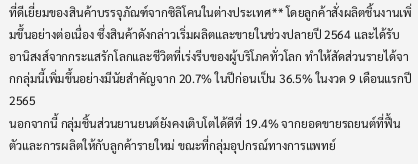ที่ดีเยี่ยมของสินค้าบรรจุภัณฑ์จากซิลิโคนในต่างประเทศ** โดยลูกค้าสั่งผลิตชิ้นงานเพิ่มขึ้นอย่างต่อเนื่อง ซึ่งสินค้าดังกล่าวเริ่มผลิตและขายในช่วงปลายปี 2564 และได้รับอานิสงส์จากกระแสรักโลกและชีวิตที่เร่งรีบของผู้บริโภคทั่วโลก ทำให้สัดส่วนรายได้จากกลุ่มนี้เพิ่มขึ้นอย่างมีนัยสำคัญจาก 20.7% ในปีก่อนเป็น 36.5% ในงวด 9 เดือนแรกปี 2565
นอกจากนี้ กลุ่มชิ้นส่วนยานยนต์ยังคงเติบโตได้ดีที่ 19.4% จากยอดขายรถยนต์ที่ฟื้นตัวและการผลิตให้กับลูกค้ารายใหม่ ขณะที่กลุ่มอุปกรณ์ทางการแพทย์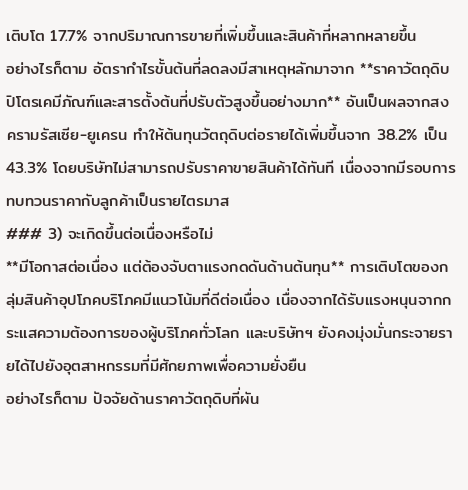เติบโต 17.7% จากปริมาณการขายที่เพิ่มขึ้นและสินค้าที่หลากหลายขึ้น
อย่างไรก็ตาม อัตรากำไรขั้นต้นที่ลดลงมีสาเหตุหลักมาจาก **ราคาวัตถุดิบปิโตรเคมีภัณฑ์และสารตั้งต้นที่ปรับตัวสูงขึ้นอย่างมาก** อันเป็นผลจากสงครามรัสเซีย-ยูเครน ทำให้ต้นทุนวัตถุดิบต่อรายได้เพิ่มขึ้นจาก 38.2% เป็น 43.3% โดยบริษัทไม่สามารถปรับราคาขายสินค้าได้ทันที เนื่องจากมีรอบการทบทวนราคากับลูกค้าเป็นรายไตรมาส
### 3) จะเกิดขึ้นต่อเนื่องหรือไม่
**มีโอกาสต่อเนื่อง แต่ต้องจับตาแรงกดดันด้านต้นทุน** การเติบโตของกลุ่มสินค้าอุปโภคบริโภคมีแนวโน้มที่ดีต่อเนื่อง เนื่องจากได้รับแรงหนุนจากกระแสความต้องการของผู้บริโภคทั่วโลก และบริษัทฯ ยังคงมุ่งมั่นกระจายรายได้ไปยังอุตสาหกรรมที่มีศักยภาพเพื่อความยั่งยืน
อย่างไรก็ตาม ปัจจัยด้านราคาวัตถุดิบที่ผัน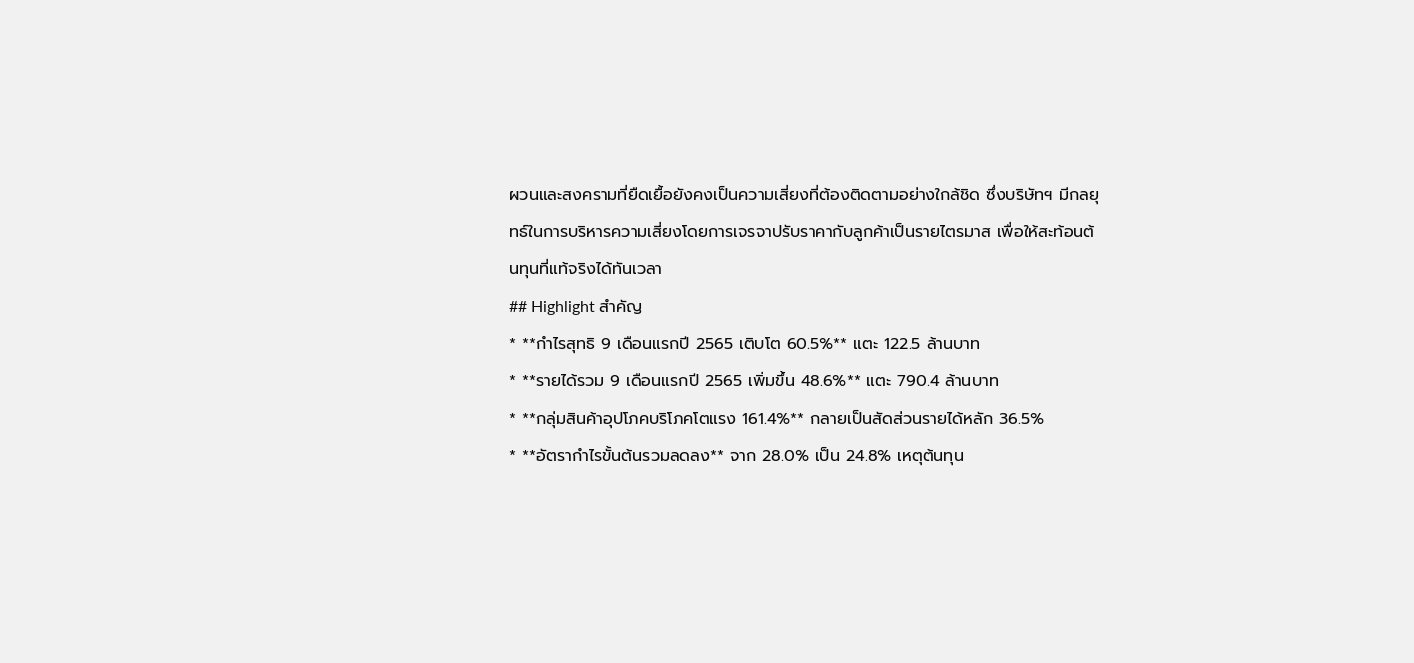ผวนและสงครามที่ยืดเยื้อยังคงเป็นความเสี่ยงที่ต้องติดตามอย่างใกล้ชิด ซึ่งบริษัทฯ มีกลยุทธ์ในการบริหารความเสี่ยงโดยการเจรจาปรับราคากับลูกค้าเป็นรายไตรมาส เพื่อให้สะท้อนต้นทุนที่แท้จริงได้ทันเวลา
## Highlight สำคัญ
* **กำไรสุทธิ 9 เดือนแรกปี 2565 เติบโต 60.5%** แตะ 122.5 ล้านบาท
* **รายได้รวม 9 เดือนแรกปี 2565 เพิ่มขึ้น 48.6%** แตะ 790.4 ล้านบาท
* **กลุ่มสินค้าอุปโภคบริโภคโตแรง 161.4%** กลายเป็นสัดส่วนรายได้หลัก 36.5%
* **อัตรากำไรขั้นต้นรวมลดลง** จาก 28.0% เป็น 24.8% เหตุต้นทุน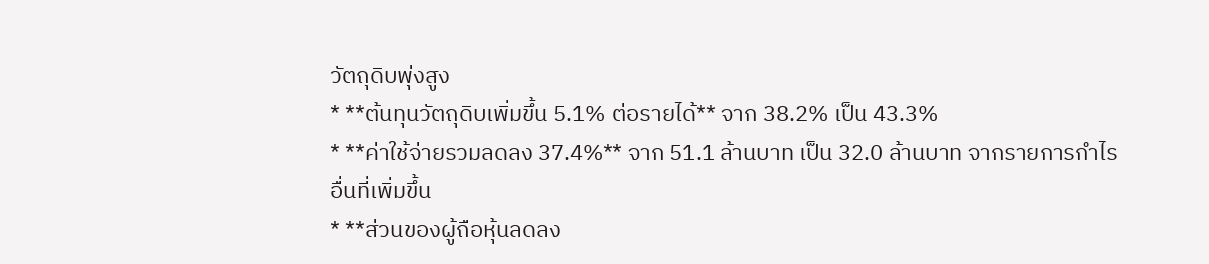วัตถุดิบพุ่งสูง
* **ต้นทุนวัตถุดิบเพิ่มขึ้น 5.1% ต่อรายได้** จาก 38.2% เป็น 43.3%
* **ค่าใช้จ่ายรวมลดลง 37.4%** จาก 51.1 ล้านบาท เป็น 32.0 ล้านบาท จากรายการกำไรอื่นที่เพิ่มขึ้น
* **ส่วนของผู้ถือหุ้นลดลง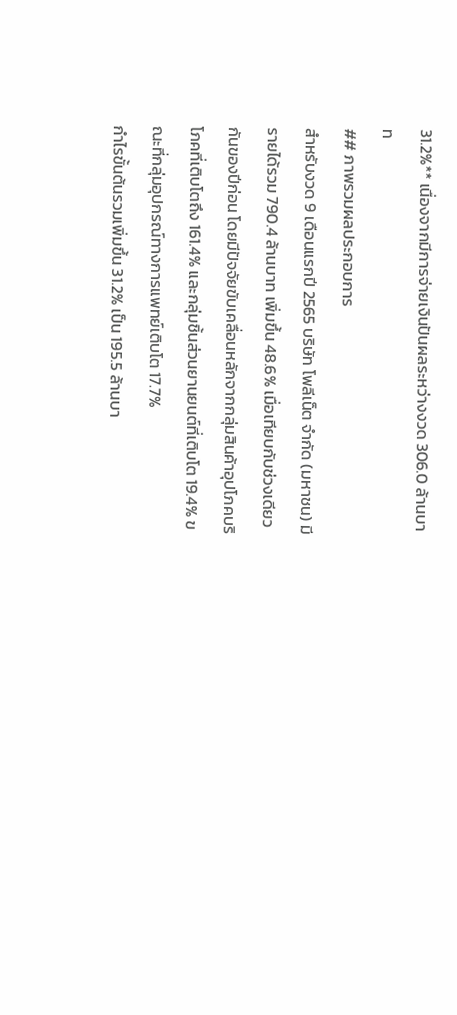31.2%** เนื่องจากมีการจ่ายเงินปันผลระหว่างงวด 306.0 ล้านบาท
## ภาพรวมผลประกอบการ
สำหรับงวด 9 เดือนแรกปี 2565 บริษัท โพลีเน็ต จำกัด (มหาชน) มีรายได้รวม 790.4 ล้านบาท เพิ่มขึ้น 48.6% เมื่อเทียบกับช่วงเดียวกันของปีก่อน โดยมีปัจจัยขับเคลื่อนหลักจากกลุ่มสินค้าอุปโภคบริโภคที่เติบโตถึง 161.4% และกลุ่มชิ้นส่วนยานยนต์ที่เติบโต 19.4% ขณะที่กลุ่มอุปกรณ์ทางการแพทย์เติบโต 17.7%
กำไรขั้นต้นรวมเพิ่มขึ้น 31.2% เป็น 195.5 ล้านบา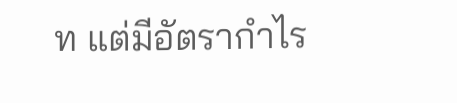ท แต่มีอัตรากำไร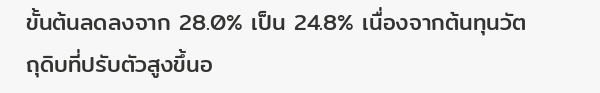ขั้นต้นลดลงจาก 28.0% เป็น 24.8% เนื่องจากต้นทุนวัตถุดิบที่ปรับตัวสูงขึ้นอ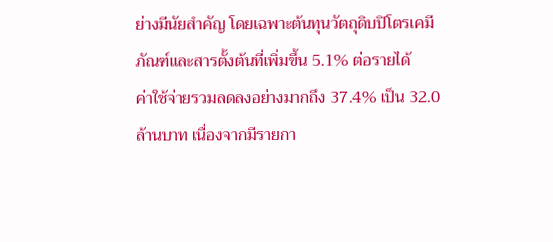ย่างมีนัยสำคัญ โดยเฉพาะต้นทุนวัตถุดิบปิโตรเคมีภัณฑ์และสารตั้งต้นที่เพิ่มขึ้น 5.1% ต่อรายได้
ค่าใช้จ่ายรวมลดลงอย่างมากถึง 37.4% เป็น 32.0 ล้านบาท เนื่องจากมีรายกา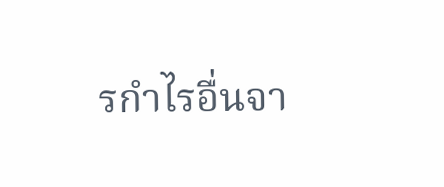รกำไรอื่นจา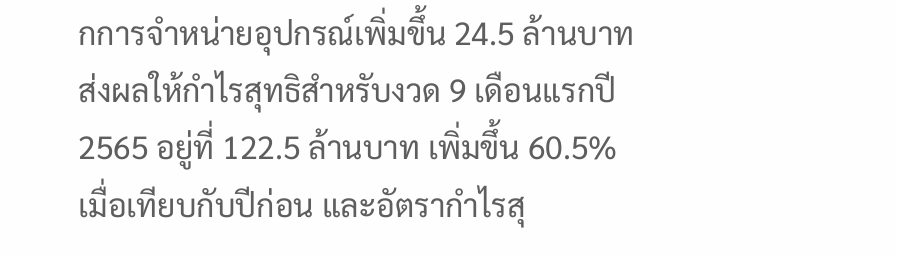กการจำหน่ายอุปกรณ์เพิ่มขึ้น 24.5 ล้านบาท
ส่งผลให้กำไรสุทธิสำหรับงวด 9 เดือนแรกปี 2565 อยู่ที่ 122.5 ล้านบาท เพิ่มขึ้น 60.5% เมื่อเทียบกับปีก่อน และอัตรากำไรสุ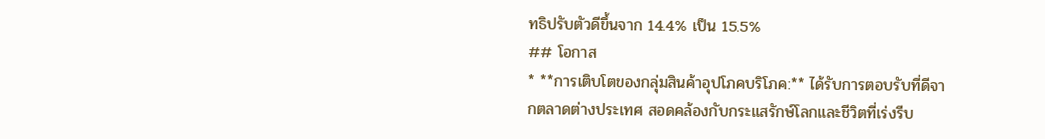ทธิปรับตัวดีขึ้นจาก 14.4% เป็น 15.5%
## โอกาส
* **การเติบโตของกลุ่มสินค้าอุปโภคบริโภค:** ได้รับการตอบรับที่ดีจากตลาดต่างประเทศ สอดคล้องกับกระแสรักษ์โลกและชีวิตที่เร่งรีบ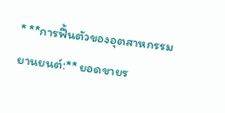* **การฟื้นตัวของอุตสาหกรรมยานยนต์:** ยอดขายร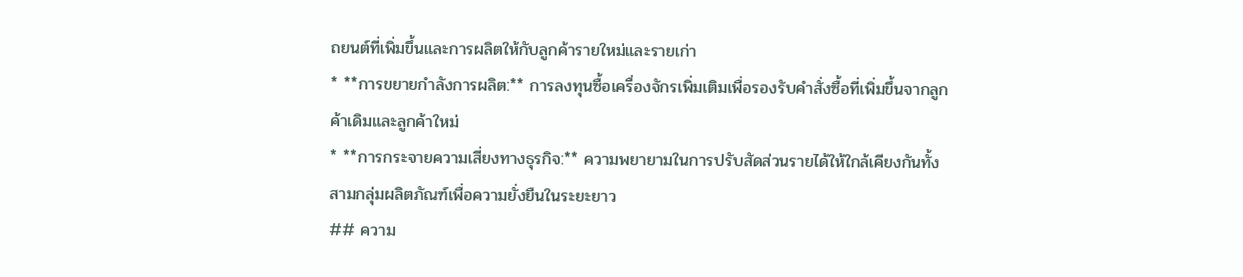ถยนต์ที่เพิ่มขึ้นและการผลิตให้กับลูกค้ารายใหม่และรายเก่า
* **การขยายกำลังการผลิต:** การลงทุนซื้อเครื่องจักรเพิ่มเติมเพื่อรองรับคำสั่งซื้อที่เพิ่มขึ้นจากลูกค้าเดิมและลูกค้าใหม่
* **การกระจายความเสี่ยงทางธุรกิจ:** ความพยายามในการปรับสัดส่วนรายได้ให้ใกล้เคียงกันทั้งสามกลุ่มผลิตภัณฑ์เพื่อความยั่งยืนในระยะยาว
## ความ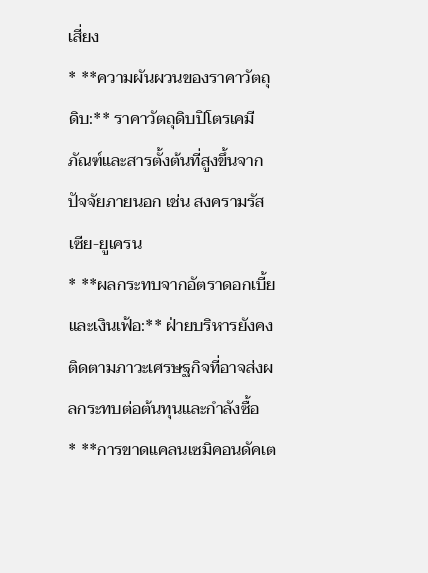เสี่ยง
* **ความผันผวนของราคาวัตถุดิบ:** ราคาวัตถุดิบปิโตรเคมีภัณฑ์และสารตั้งต้นที่สูงขึ้นจากปัจจัยภายนอก เช่น สงครามรัสเซีย-ยูเครน
* **ผลกระทบจากอัตราดอกเบี้ยและเงินเฟ้อ:** ฝ่ายบริหารยังคงติดตามภาวะเศรษฐกิจที่อาจส่งผลกระทบต่อต้นทุนและกำลังซื้อ
* **การขาดแคลนเซมิคอนดัคเต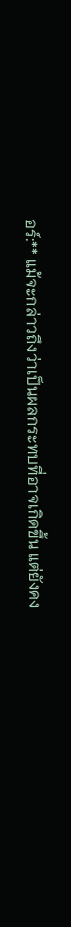อร์:** แม้จะกล่าวถึงว่าเป็นผลกระทบที่อาจเกิดขึ้น แต่ยังคง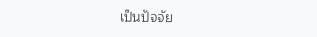เป็นปัจจัย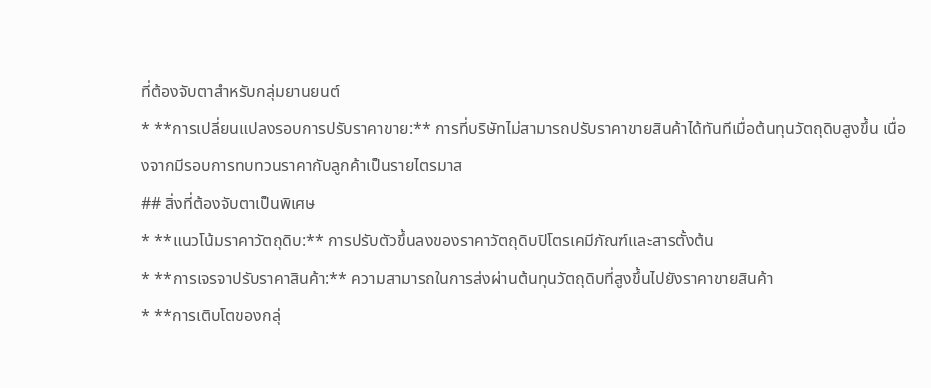ที่ต้องจับตาสำหรับกลุ่มยานยนต์
* **การเปลี่ยนแปลงรอบการปรับราคาขาย:** การที่บริษัทไม่สามารถปรับราคาขายสินค้าได้ทันทีเมื่อต้นทุนวัตถุดิบสูงขึ้น เนื่องจากมีรอบการทบทวนราคากับลูกค้าเป็นรายไตรมาส
## สิ่งที่ต้องจับตาเป็นพิเศษ
* **แนวโน้มราคาวัตถุดิบ:** การปรับตัวขึ้นลงของราคาวัตถุดิบปิโตรเคมีภัณฑ์และสารตั้งต้น
* **การเจรจาปรับราคาสินค้า:** ความสามารถในการส่งผ่านต้นทุนวัตถุดิบที่สูงขึ้นไปยังราคาขายสินค้า
* **การเติบโตของกลุ่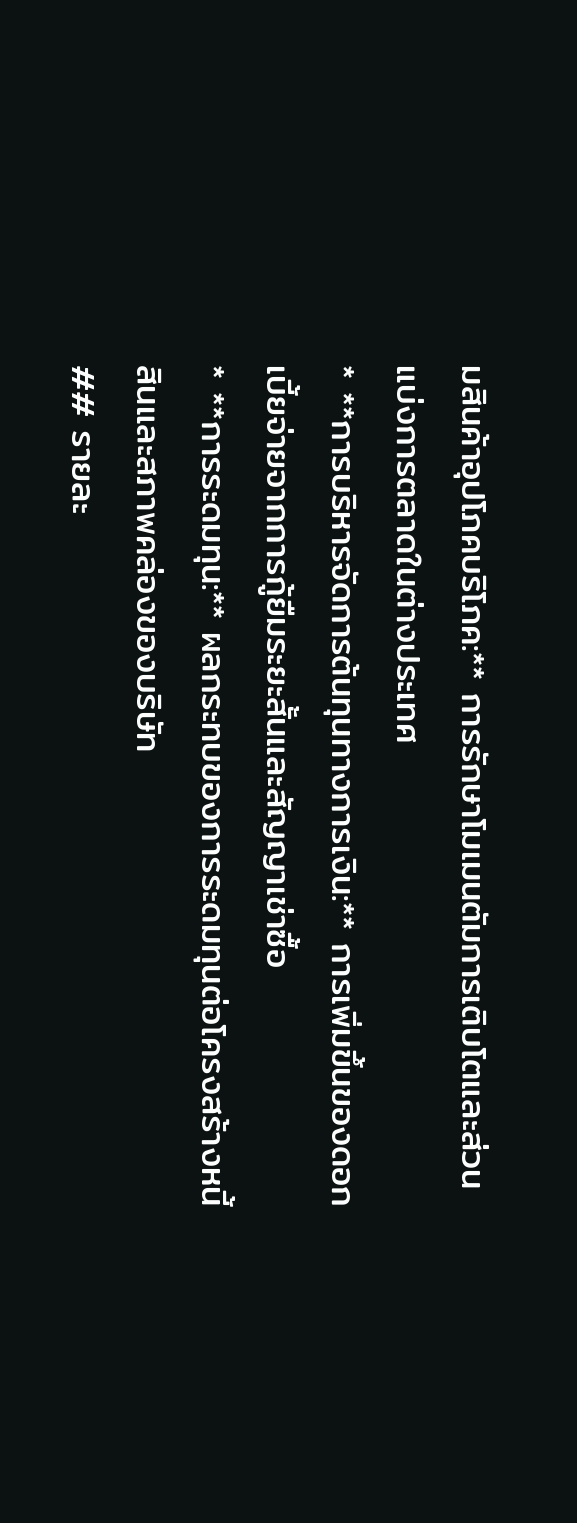มสินค้าอุปโภคบริโภค:** การรักษาโมเมนตัมการเติบโตและส่วนแบ่งการตลาดในต่างประเทศ
* **การบริหารจัดการต้นทุนทางการเงิน:** การเพิ่มขึ้นของดอกเบี้ยจ่ายจากการกู้ยืมระยะสั้นและสัญญาเช่าซื้อ
* **การระดมทุน:** ผลกระทบของการระดมทุนต่อโครงสร้างหนี้สินและสภาพคล่องของบริษัท
## รายละ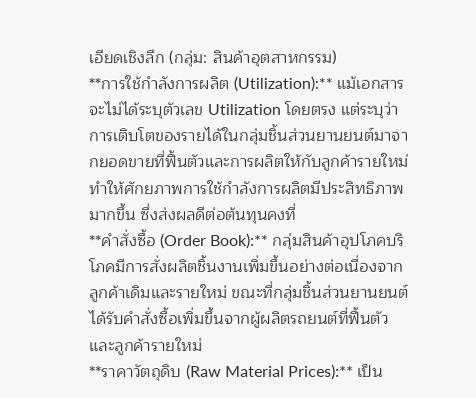เอียดเชิงลึก (กลุ่ม: สินค้าอุตสาหกรรม)
**การใช้กำลังการผลิต (Utilization):** แม้เอกสารจะไม่ได้ระบุตัวเลข Utilization โดยตรง แต่ระบุว่าการเติบโตของรายได้ในกลุ่มชิ้นส่วนยานยนต์มาจากยอดขายที่ฟื้นตัวและการผลิตให้กับลูกค้ารายใหม่ ทำให้ศักยภาพการใช้กำลังการผลิตมีประสิทธิภาพมากขึ้น ซึ่งส่งผลดีต่อต้นทุนคงที่
**คำสั่งซื้อ (Order Book):** กลุ่มสินค้าอุปโภคบริโภคมีการสั่งผลิตชิ้นงานเพิ่มขึ้นอย่างต่อเนื่องจากลูกค้าเดิมและรายใหม่ ขณะที่กลุ่มชิ้นส่วนยานยนต์ได้รับคำสั่งซื้อเพิ่มขึ้นจากผู้ผลิตรถยนต์ที่ฟื้นตัวและลูกค้ารายใหม่
**ราคาวัตถุดิบ (Raw Material Prices):** เป็น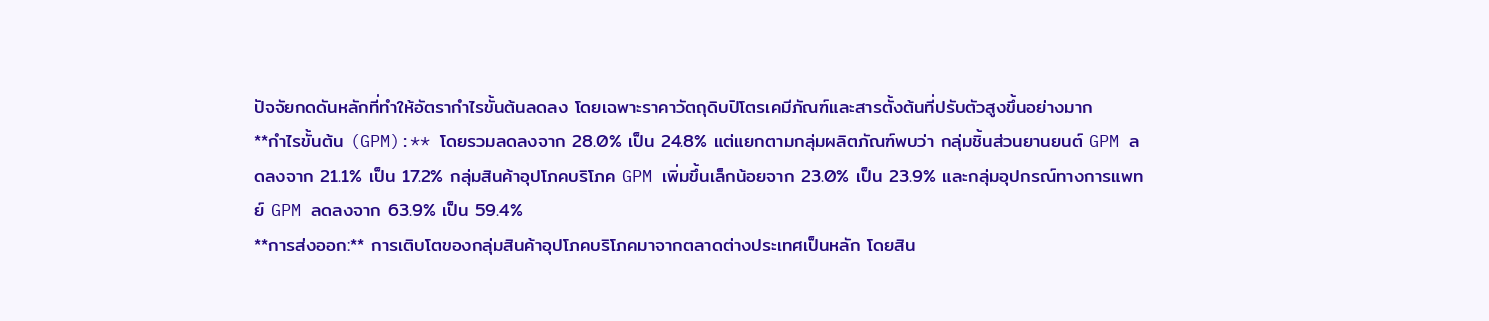ปัจจัยกดดันหลักที่ทำให้อัตรากำไรขั้นต้นลดลง โดยเฉพาะราคาวัตถุดิบปิโตรเคมีภัณฑ์และสารตั้งต้นที่ปรับตัวสูงขึ้นอย่างมาก
**กำไรขั้นต้น (GPM):** โดยรวมลดลงจาก 28.0% เป็น 24.8% แต่แยกตามกลุ่มผลิตภัณฑ์พบว่า กลุ่มชิ้นส่วนยานยนต์ GPM ลดลงจาก 21.1% เป็น 17.2% กลุ่มสินค้าอุปโภคบริโภค GPM เพิ่มขึ้นเล็กน้อยจาก 23.0% เป็น 23.9% และกลุ่มอุปกรณ์ทางการแพทย์ GPM ลดลงจาก 63.9% เป็น 59.4%
**การส่งออก:** การเติบโตของกลุ่มสินค้าอุปโภคบริโภคมาจากตลาดต่างประเทศเป็นหลัก โดยสิน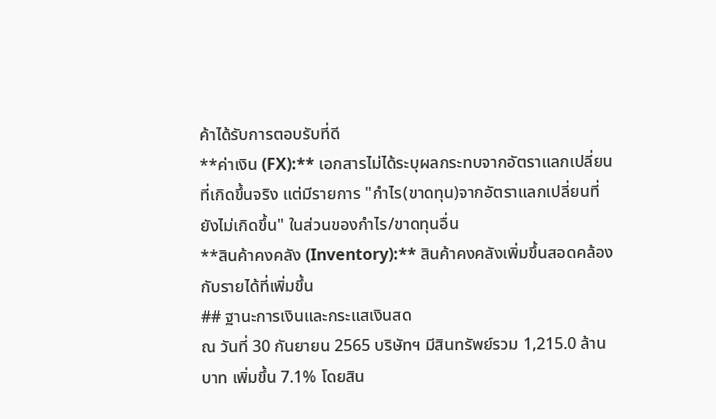ค้าได้รับการตอบรับที่ดี
**ค่าเงิน (FX):** เอกสารไม่ได้ระบุผลกระทบจากอัตราแลกเปลี่ยนที่เกิดขึ้นจริง แต่มีรายการ "กำไร(ขาดทุน)จากอัตราแลกเปลี่ยนที่ยังไม่เกิดขึ้น" ในส่วนของกำไร/ขาดทุนอื่น
**สินค้าคงคลัง (Inventory):** สินค้าคงคลังเพิ่มขึ้นสอดคล้องกับรายได้ที่เพิ่มขึ้น
## ฐานะการเงินและกระแสเงินสด
ณ วันที่ 30 กันยายน 2565 บริษัทฯ มีสินทรัพย์รวม 1,215.0 ล้านบาท เพิ่มขึ้น 7.1% โดยสิน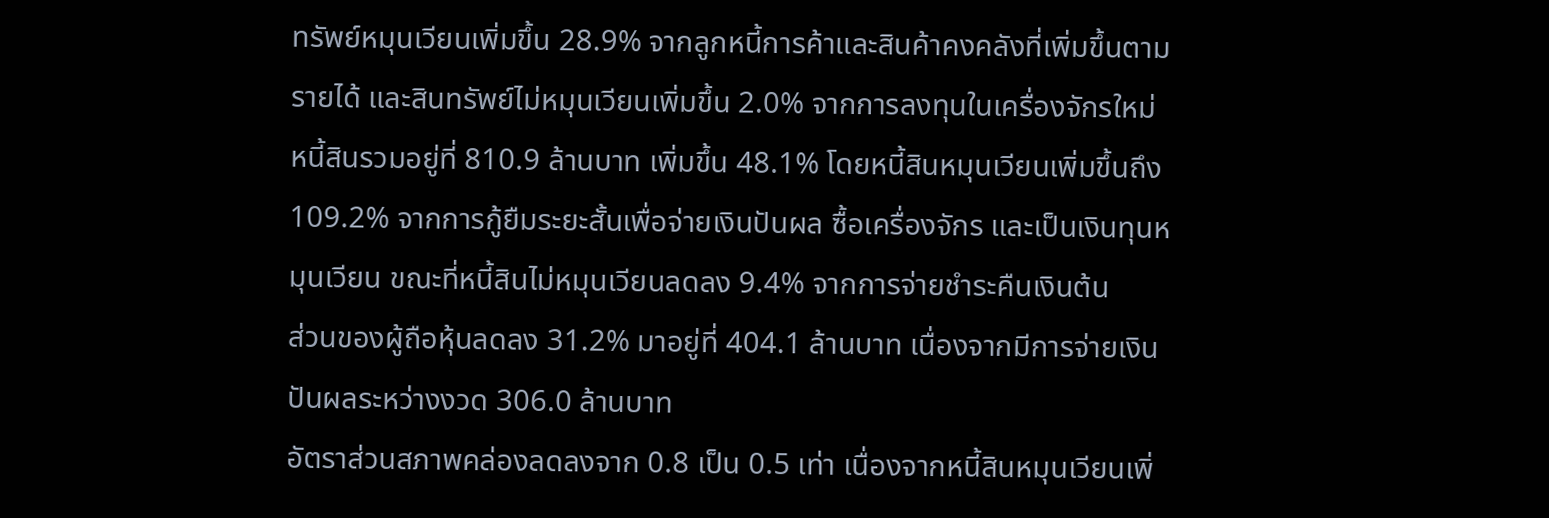ทรัพย์หมุนเวียนเพิ่มขึ้น 28.9% จากลูกหนี้การค้าและสินค้าคงคลังที่เพิ่มขึ้นตามรายได้ และสินทรัพย์ไม่หมุนเวียนเพิ่มขึ้น 2.0% จากการลงทุนในเครื่องจักรใหม่
หนี้สินรวมอยู่ที่ 810.9 ล้านบาท เพิ่มขึ้น 48.1% โดยหนี้สินหมุนเวียนเพิ่มขึ้นถึง 109.2% จากการกู้ยืมระยะสั้นเพื่อจ่ายเงินปันผล ซื้อเครื่องจักร และเป็นเงินทุนหมุนเวียน ขณะที่หนี้สินไม่หมุนเวียนลดลง 9.4% จากการจ่ายชำระคืนเงินต้น
ส่วนของผู้ถือหุ้นลดลง 31.2% มาอยู่ที่ 404.1 ล้านบาท เนื่องจากมีการจ่ายเงินปันผลระหว่างงวด 306.0 ล้านบาท
อัตราส่วนสภาพคล่องลดลงจาก 0.8 เป็น 0.5 เท่า เนื่องจากหนี้สินหมุนเวียนเพิ่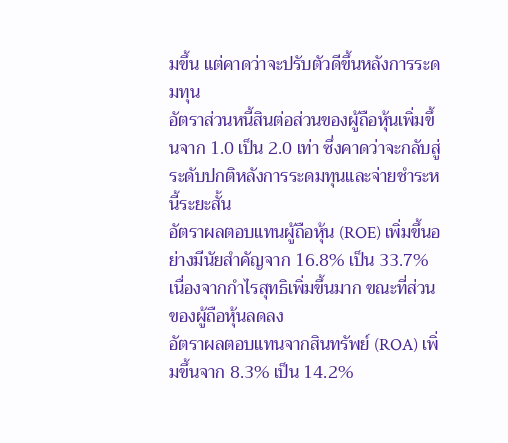มขึ้น แต่คาดว่าจะปรับตัวดีขึ้นหลังการระดมทุน
อัตราส่วนหนี้สินต่อส่วนของผู้ถือหุ้นเพิ่มขึ้นจาก 1.0 เป็น 2.0 เท่า ซึ่งคาดว่าจะกลับสู่ระดับปกติหลังการระดมทุนและจ่ายชำระหนี้ระยะสั้น
อัตราผลตอบแทนผู้ถือหุ้น (ROE) เพิ่มขึ้นอย่างมีนัยสำคัญจาก 16.8% เป็น 33.7% เนื่องจากกำไรสุทธิเพิ่มขึ้นมาก ขณะที่ส่วนของผู้ถือหุ้นลดลง
อัตราผลตอบแทนจากสินทรัพย์ (ROA) เพิ่มขึ้นจาก 8.3% เป็น 14.2%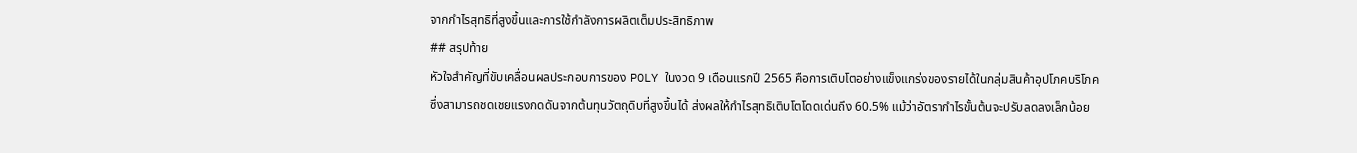จากกำไรสุทธิที่สูงขึ้นและการใช้กำลังการผลิตเต็มประสิทธิภาพ
## สรุปท้าย
หัวใจสำคัญที่ขับเคลื่อนผลประกอบการของ POLY ในงวด 9 เดือนแรกปี 2565 คือการเติบโตอย่างแข็งแกร่งของรายได้ในกลุ่มสินค้าอุปโภคบริโภค ซึ่งสามารถชดเชยแรงกดดันจากต้นทุนวัตถุดิบที่สูงขึ้นได้ ส่งผลให้กำไรสุทธิเติบโตโดดเด่นถึง 60.5% แม้ว่าอัตรากำไรขั้นต้นจะปรับลดลงเล็กน้อย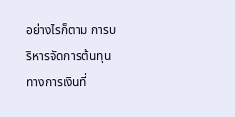อย่างไรก็ตาม การบริหารจัดการต้นทุนทางการเงินที่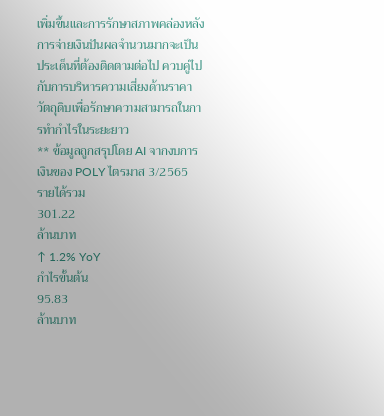เพิ่มขึ้นและการรักษาสภาพคล่องหลังการจ่ายเงินปันผลจำนวนมากจะเป็นประเด็นที่ต้องติดตามต่อไป ควบคู่ไปกับการบริหารความเสี่ยงด้านราคาวัตถุดิบเพื่อรักษาความสามารถในการทำกำไรในระยะยาว
** ข้อมูลถูกสรุปโดย AI จากงบการเงินของ POLY ไตรมาส 3/2565
รายได้รวม
301.22
ล้านบาท
↑ 1.2% YoY
กำไรขั้นต้น
95.83
ล้านบาท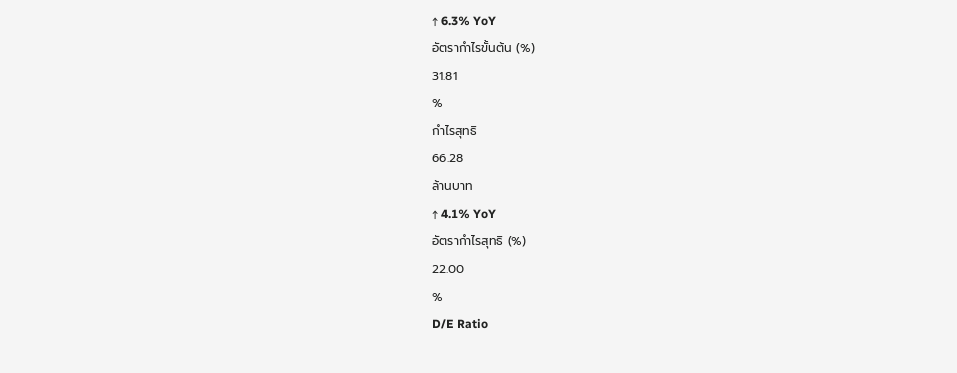↑ 6.3% YoY
อัตรากำไรขั้นต้น (%)
31.81
%
กำไรสุทธิ
66.28
ล้านบาท
↑ 4.1% YoY
อัตรากำไรสุทธิ (%)
22.00
%
D/E Ratio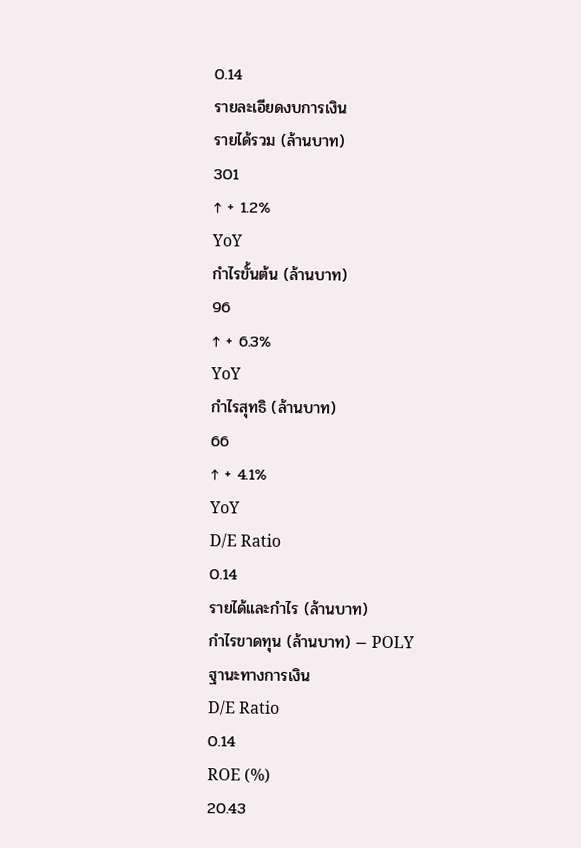0.14
รายละเอียดงบการเงิน
รายได้รวม (ล้านบาท)
301
↑ + 1.2%
YoY
กำไรขั้นต้น (ล้านบาท)
96
↑ + 6.3%
YoY
กำไรสุทธิ (ล้านบาท)
66
↑ + 4.1%
YoY
D/E Ratio
0.14
รายได้และกำไร (ล้านบาท)
กำไรขาดทุน (ล้านบาท) — POLY
ฐานะทางการเงิน
D/E Ratio
0.14
ROE (%)
20.43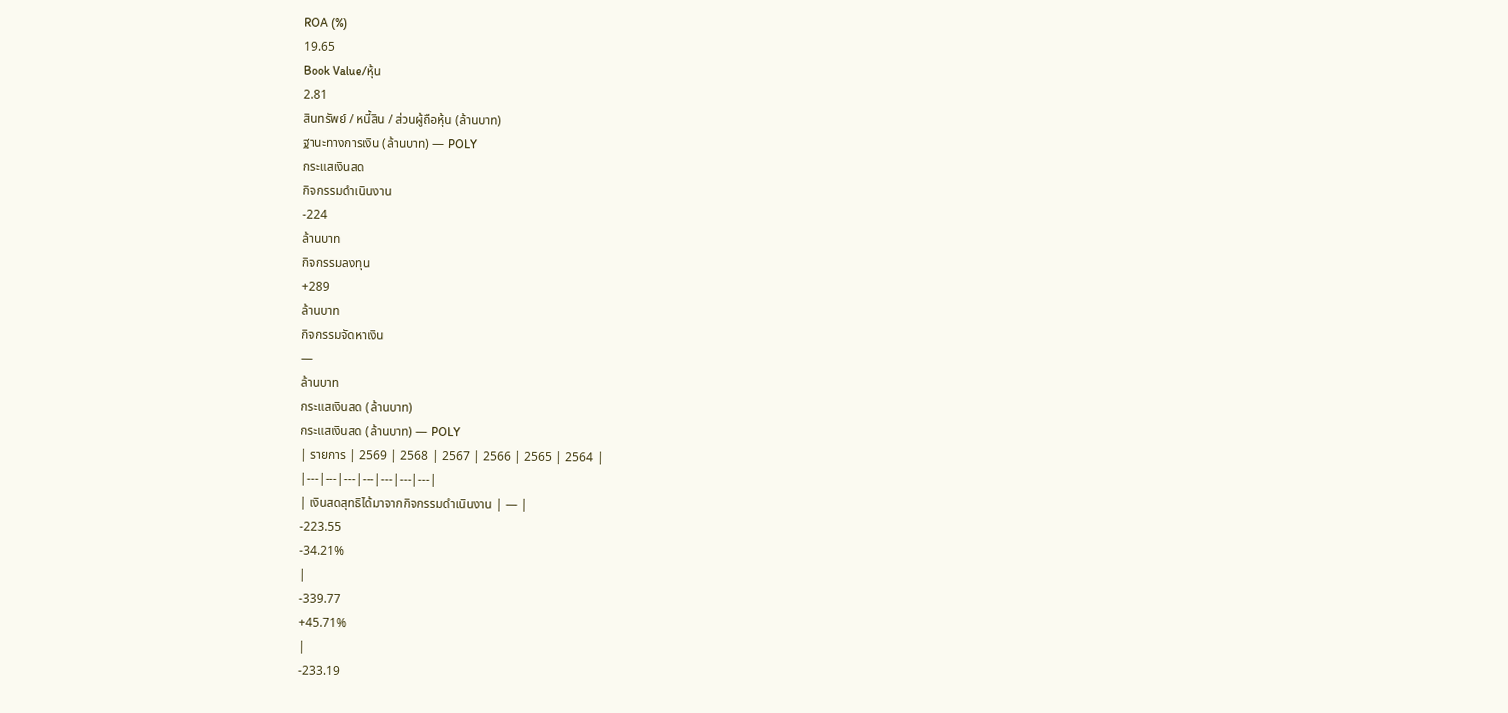ROA (%)
19.65
Book Value/หุ้น
2.81
สินทรัพย์ / หนี้สิน / ส่วนผู้ถือหุ้น (ล้านบาท)
ฐานะทางการเงิน (ล้านบาท) — POLY
กระแสเงินสด
กิจกรรมดำเนินงาน
-224
ล้านบาท
กิจกรรมลงทุน
+289
ล้านบาท
กิจกรรมจัดหาเงิน
—
ล้านบาท
กระแสเงินสด (ล้านบาท)
กระแสเงินสด (ล้านบาท) — POLY
| รายการ | 2569 | 2568 | 2567 | 2566 | 2565 | 2564 |
|---|---|---|---|---|---|---|
| เงินสดสุทธิได้มาจากกิจกรรมดำเนินงาน | — |
-223.55
-34.21%
|
-339.77
+45.71%
|
-233.19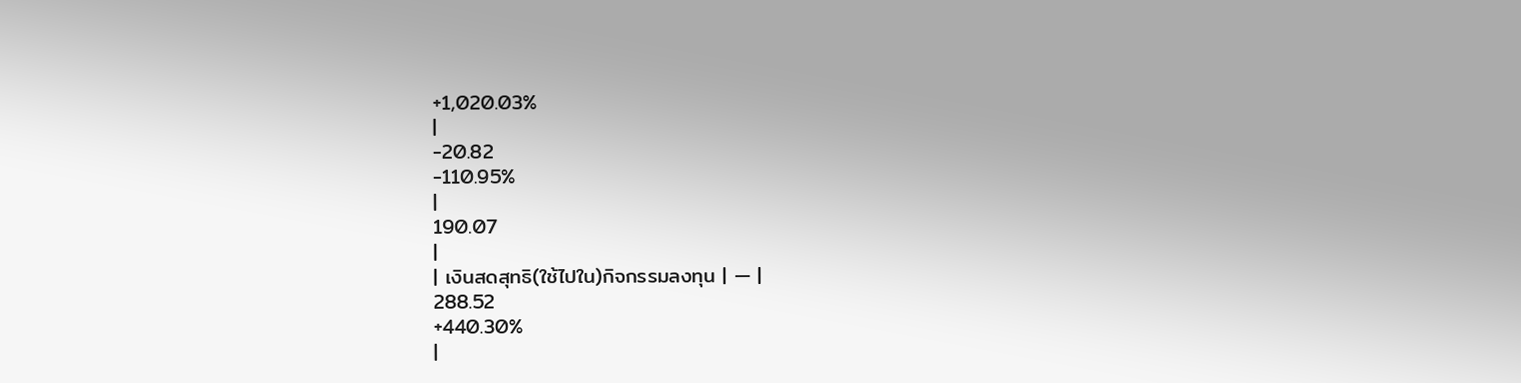+1,020.03%
|
-20.82
-110.95%
|
190.07
|
| เงินสดสุทธิ(ใช้ไปใน)กิจกรรมลงทุน | — |
288.52
+440.30%
|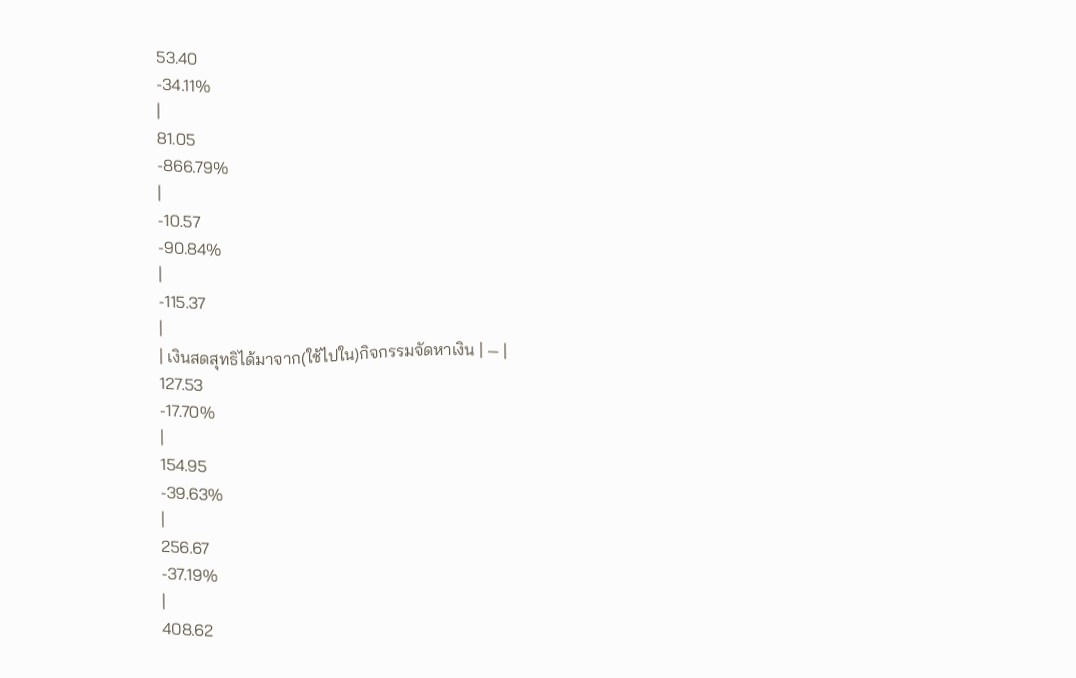53.40
-34.11%
|
81.05
-866.79%
|
-10.57
-90.84%
|
-115.37
|
| เงินสดสุทธิได้มาจาก(ใช้ไปใน)กิจกรรมจัดหาเงิน | — |
127.53
-17.70%
|
154.95
-39.63%
|
256.67
-37.19%
|
408.62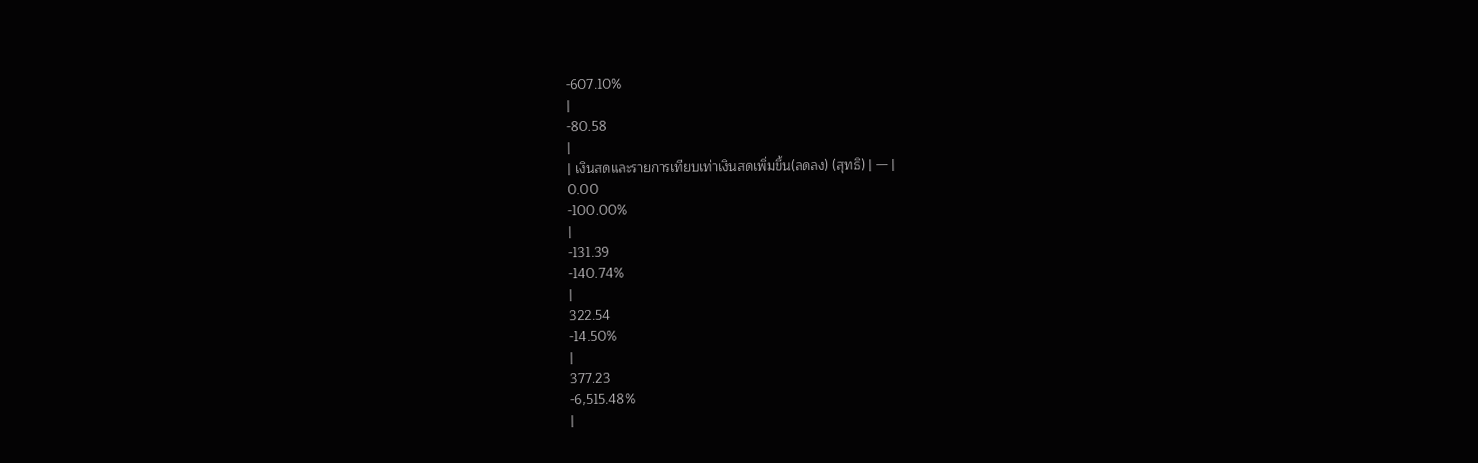-607.10%
|
-80.58
|
| เงินสดและรายการเทียบเท่าเงินสดเพิ่มขึ้น(ลดลง) (สุทธิ) | — |
0.00
-100.00%
|
-131.39
-140.74%
|
322.54
-14.50%
|
377.23
-6,515.48%
|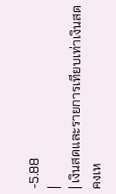-5.88
|
| เงินสดและรายการเทียบเท่าเงินสดคงเห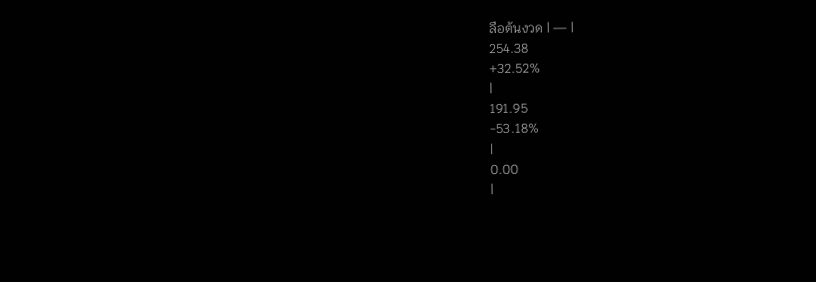ลือต้นงวด | — |
254.38
+32.52%
|
191.95
-53.18%
|
0.00
|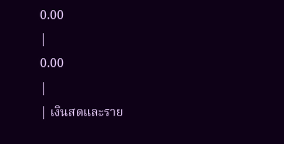0.00
|
0.00
|
| เงินสดและราย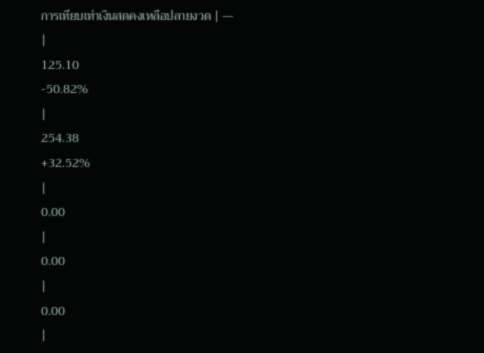การเทียบเท่าเงินสดคงเหลือปลายงวด | — |
125.10
-50.82%
|
254.38
+32.52%
|
0.00
|
0.00
|
0.00
|